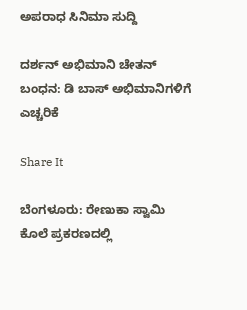ಅಪರಾಧ ಸಿನಿಮಾ ಸುದ್ದಿ

ದರ್ಶನ್ ಅಭಿಮಾನಿ ಚೇತನ್ ಬಂಧನ: ಡಿ ಬಾಸ್ ಅಭಿಮಾನಿಗಳಿಗೆ ಎಚ್ಚರಿಕೆ

Share It

ಬೆಂಗಳೂರು: ರೇಣುಕಾ ಸ್ವಾಮಿ ಕೊಲೆ ಪ್ರಕರಣದಲ್ಲಿ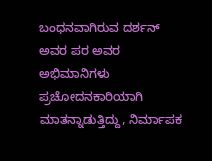ಬಂಧನವಾಗಿರುವ ದರ್ಶನ್ ಅವರ ಪರ ಅವರ ಅಭಿಮಾನಿಗಳು ಪ್ರಚೋದನಕಾರಿಯಾಗಿ ಮಾತನ್ನಾಡುತ್ತಿದ್ದು, ನಿರ್ಮಾಪಕ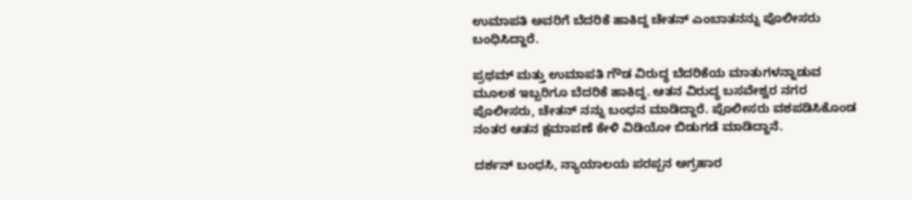ಉಮಾಪತಿ ಅವರಿಗೆ ಬೆದರಿಕೆ ಹಾಕಿದ್ದ ಚೇತನ್ ಎಂಬಾತನನ್ನು ಪೊಲೀಸರು ಬಂಧಿಸಿದ್ದಾರೆ.

ಪ್ರಥಮ್ ಮತ್ತು ಉಮಾಪತಿ ಗೌಡ ವಿರುದ್ಧ ಬೆದರಿಕೆಯ ಮಾತುಗಳನ್ನಾಡುವ ಮೂಲಕ ಇಬ್ಬರಿಗೂ ಬೆದರಿಕೆ ಹಾಕಿದ್ದ. ಆತನ ವಿರುದ್ಧ ಬಸವೇಶ್ವರ ನಗರ ಪೊಲೀಸರು, ಚೇತನ್ ನನ್ನು ಬಂಧನ ಮಾಡಿದ್ದಾರೆ. ಪೊಲೀಸರು ವಶಪಡಿಸಿಕೊಂಡ ನಂತರ ಆತನ ಕ್ಷಮಾಪಣೆ ಕೇಳಿ ವಿಡಿಯೋ ಬಿಡುಗಡೆ ಮಾಡಿದ್ದಾನೆ.

ದರ್ಶನ್ ಬಂಧಸಿ, ನ್ಯಾಯಾಲಯ ಪರಪ್ಪನ ಅಗ್ರಹಾರ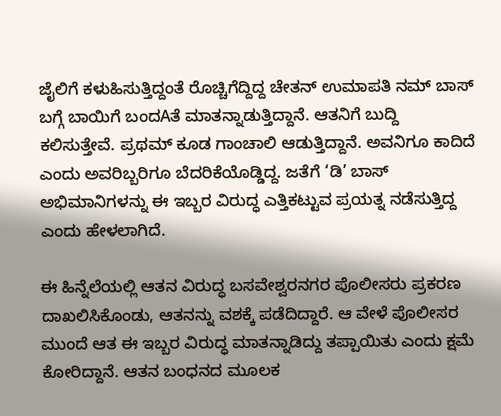ಜೈಲಿಗೆ ಕಳುಹಿಸುತ್ತಿದ್ದಂತೆ ರೊಚ್ಚಿಗೆದ್ದಿದ್ದ ಚೇತನ್ ಉಮಾಪತಿ ನಮ್ ಬಾಸ್ ಬಗ್ಗೆ ಬಾಯಿಗೆ ಬಂದAತೆ ಮಾತನ್ನಾಡುತ್ತಿದ್ದಾನೆ. ಆತನಿಗೆ ಬುದ್ದಿ ಕಲಿಸುತ್ತೇವೆ. ಪ್ರಥಮ್ ಕೂಡ ಗಾಂಚಾಲಿ ಆಡುತ್ತಿದ್ದಾನೆ. ಅವನಿಗೂ ಕಾದಿದೆ ಎಂದು ಅವರಿಬ್ಬರಿಗೂ ಬೆದರಿಕೆಯೊಡ್ಡಿದ್ದ. ಜತೆಗೆ ‘ಡಿ’ ಬಾಸ್ ಅಭಿಮಾನಿಗಳನ್ನು ಈ ಇಬ್ಬರ ವಿರುದ್ಧ ಎತ್ತಿಕಟ್ಟುವ ಪ್ರಯತ್ನ ನಡೆಸುತ್ತಿದ್ದ ಎಂದು ಹೇಳಲಾಗಿದೆ.

ಈ ಹಿನ್ನೆಲೆಯಲ್ಲಿ ಆತನ ವಿರುದ್ಧ ಬಸವೇಶ್ವರನಗರ ಪೊಲೀಸರು ಪ್ರಕರಣ ದಾಖಲಿಸಿಕೊಂಡು, ಆತನನ್ನು ವಶಕ್ಕೆ ಪಡೆದಿದ್ದಾರೆ. ಆ ವೇಳೆ ಪೊಲೀಸರ ಮುಂದೆ ಆತ ಈ ಇಬ್ಬರ ವಿರುದ್ಧ ಮಾತನ್ನಾಡಿದ್ದು ತಪ್ಪಾಯಿತು ಎಂದು ಕ್ಷಮೆ ಕೋರಿದ್ದಾನೆ. ಆತನ ಬಂಧನದ ಮೂಲಕ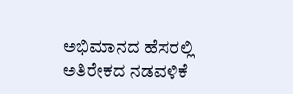ಅಭಿಮಾನದ ಹೆಸರಲ್ಲಿ ಅತಿರೇಕದ ನಡವಳಿಕೆ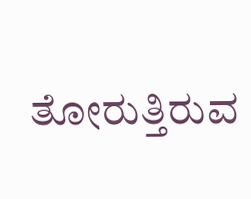ತೋರುತ್ತಿರುವ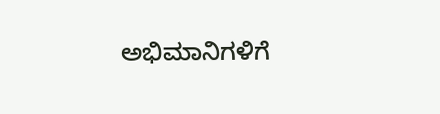ಅಭಿಮಾನಿಗಳಿಗೆ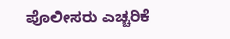ಪೊಲೀಸರು ಎಚ್ಚರಿಕೆ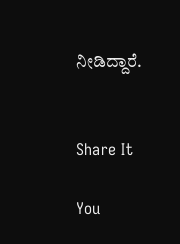ನೀಡಿದ್ದಾರೆ.


Share It

You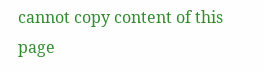cannot copy content of this page